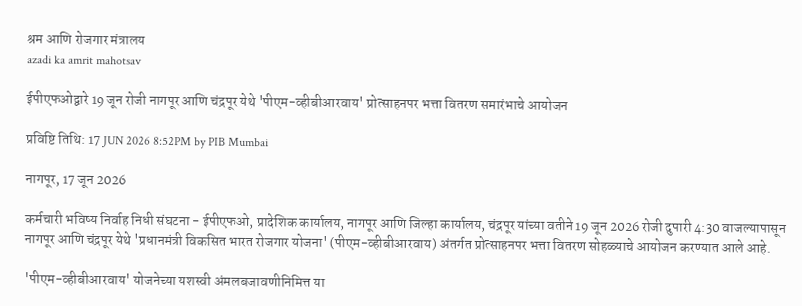श्रम आणि रोजगार मंत्रालय
azadi ka amrit mahotsav

ईपीएफओद्वारे 19 जून रोजी नागपूर आणि चंद्रपूर येथे 'पीएम-व्हीबीआरवाय' प्रोत्साहनपर भत्ता वितरण समारंभाचे आयोजन

प्रविष्टि तिथि: 17 JUN 2026 8:52PM by PIB Mumbai

नागपूर, 17 जून 2026

कर्मचारी भविष्य निर्वाह निधी संघटना - ईपीएफओ, प्रादेशिक कार्यालय, नागपूर आणि जिल्हा कार्यालय, चंद्रपूर यांच्या वतीने 19 जून 2026 रोजी दुपारी 4:30 वाजल्यापासून नागपूर आणि चंद्रपूर येथे 'प्रधानमंत्री विकसित भारत रोजगार योजना' (पीएम-व्हीबीआरवाय) अंतर्गत प्रोत्साहनपर भत्ता वितरण सोहळ्याचे आयोजन करण्यात आले आहे.

'पीएम-व्हीबीआरवाय' योजनेच्या यशस्वी अंमलबजावणीनिमित्त या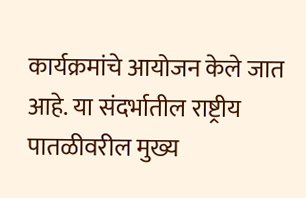कार्यक्रमांचे आयोजन केले जात आहे. या संदर्भातील राष्ट्रीय पातळीवरील मुख्य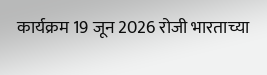कार्यक्रम 19 जून 2026 रोजी भारताच्या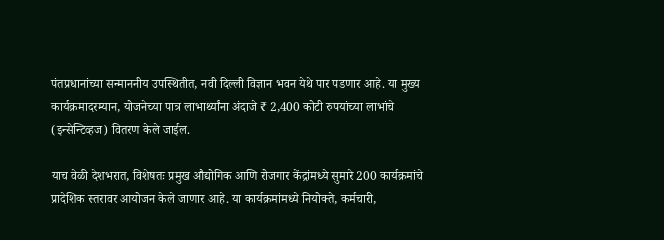पंतप्रधानांच्या सन्माननीय उपस्थितीत, नवी दिल्ली विज्ञान भवन येथे पार पडणार आहे. या मुख्य कार्यक्रमादरम्यान, योजनेच्या पात्र लाभार्थ्यांना अंदाजे ₹ 2,400 कोटी रुपयांच्या लाभांचे (इन्सेन्टिव्हज) वितरण केले जाईल.

याच वेळी देशभरात, विशेषतः प्रमुख औद्योगिक आणि रोजगार केंद्रांमध्ये सुमारे 200 कार्यक्रमांचे प्रादेशिक स्तरावर आयोजन केले जाणार आहे. या कार्यक्रमांमध्ये नियोक्ते, कर्मचारी,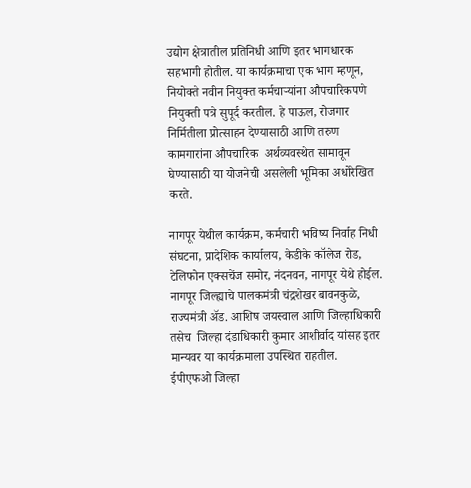उद्योग क्षेत्रातील प्रतिनिधी आणि इतर भागधारक सहभागी होतील. या कार्यक्रमाचा एक भाग म्हणून, नियोक्ते नवीन नियुक्त कर्मचाऱ्यांना औपचारिकपणे नियुक्ती पत्रे सुपूर्द करतील. हे पाऊल, रोजगार निर्मितीला प्रोत्साहन देण्यासाठी आणि तरुण कामगारांना औपचारिक  अर्थव्यवस्थेत सामावून घेण्यासाठी या योजनेची असलेली भूमिका अधोरेखित करते.

नागपूर येथील कार्यक्रम, कर्मचारी भविष्य निर्वाह निधी संघटना, प्रादेशिक कार्यालय, केडीके कॉलेज रोड, टेलिफोन एक्सचेंज समोर, नंदनवन, नागपूर येथे होईल. नागपूर जिल्ह्याचे पालकमंत्री चंद्रशेखर बावनकुळे, राज्यमंत्री अ‍ॅड. आशिष जयस्वाल आणि जिल्हाधिकारी तसेच  जिल्हा दंडाधिकारी कुमार आशीर्वाद यांसह इतर मान्यवर या कार्यक्रमाला उपस्थित राहतील.
ईपीएफओ जिल्हा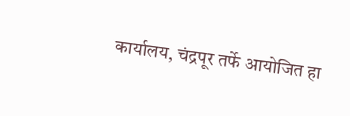कार्यालय, चंद्रपूर तर्फे आयोजित हा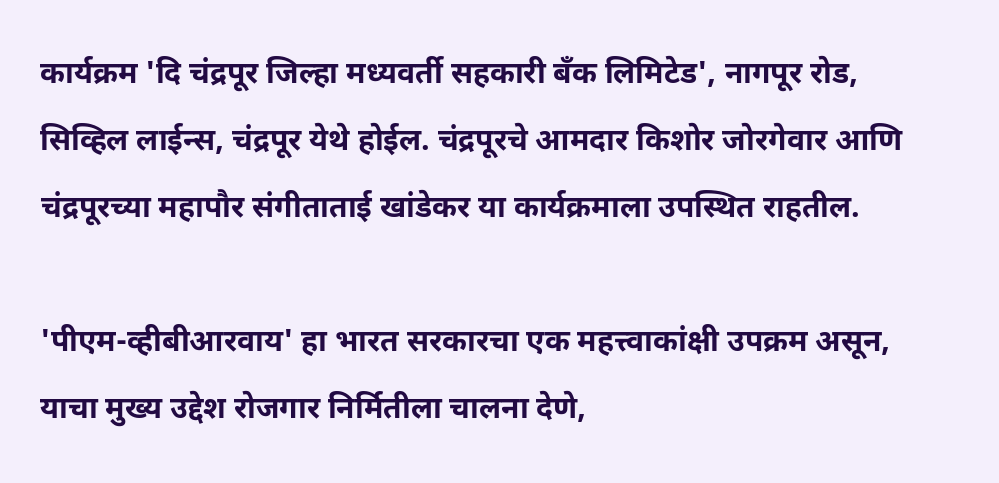कार्यक्रम 'दि चंद्रपूर जिल्हा मध्यवर्ती सहकारी बँक लिमिटेड', नागपूर रोड, सिव्हिल लाईन्स, चंद्रपूर येथे होईल. चंद्रपूरचे आमदार किशोर जोरगेवार आणि चंद्रपूरच्या महापौर संगीताताई खांडेकर या कार्यक्रमाला उपस्थित राहतील.

'पीएम-व्हीबीआरवाय' हा भारत सरकारचा एक महत्त्वाकांक्षी उपक्रम असून, याचा मुख्य उद्देश रोजगार निर्मितीला चालना देणे,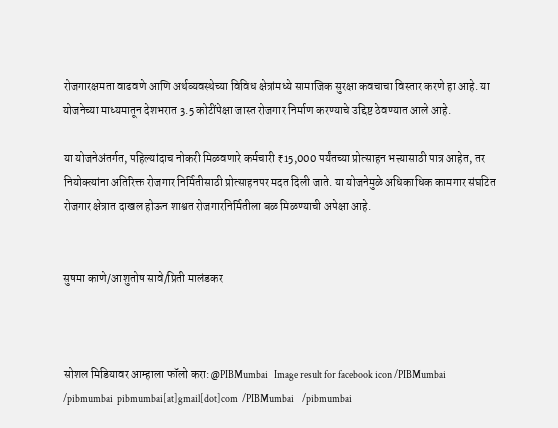रोजगारक्षमता वाढवणे आणि अर्थव्यवस्थेच्या विविध क्षेत्रांमध्ये सामाजिक सुरक्षा कवचाचा विस्तार करणे हा आहे. या योजनेच्या माध्यमातून देशभरात 3.5 कोटींपेक्षा जास्त रोजगार निर्माण करण्याचे उद्दिष्ट ठेवण्यात आले आहे.

या योजनेअंतर्गत, पहिल्यांदाच नोकरी मिळवणारे कर्मचारी ₹15,000 पर्यंतच्या प्रोत्साहन भत्त्यासाठी पात्र आहेत, तर नियोक्त्यांना अतिरिक्त रोजगार निर्मितीसाठी प्रोत्साहनपर मदत दिली जाते. या योजनेमुळे अधिकाधिक कामगार संघटित रोजगार क्षेत्रात दाखल होऊन शाश्वत रोजगारनिर्मितीला बळ मिळण्याची अपेक्षा आहे.


सुषमा काणे/आशुतोष सावे/प्रिती मालंडकर



सोशल मिडियावर आम्हाला फॉलो करा:@PIBMumbai   Image result for facebook icon /PIBMumbai    /pibmumbai  pibmumbai[at]gmail[dot]com  /PIBMumbai    /pibmumbai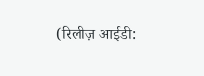(रिलीज़ आईडी: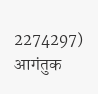2274297) आगंतुक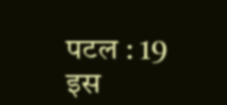पटल : 19
इस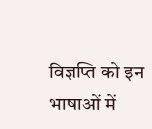विज्ञप्ति को इन भाषाओं में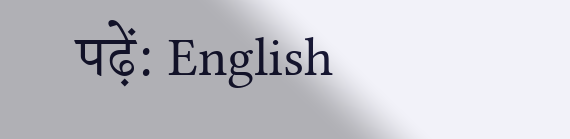पढ़ें: English